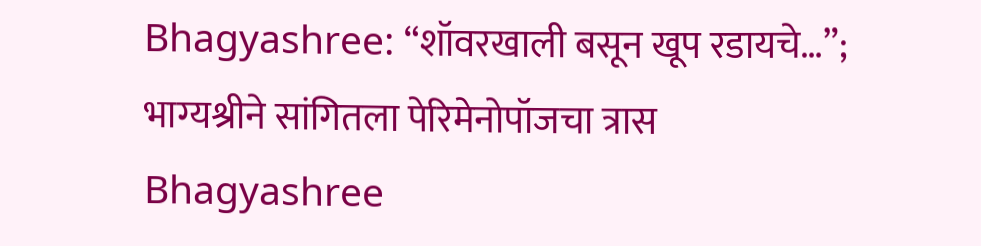Bhagyashree: “शॉवरखाली बसून खूप रडायचे…”; भाग्यश्रीने सांगितला पेरिमेनोपॉजचा त्रास
Bhagyashree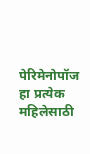पेरिमेनोपॉज हा प्रत्येक महिलेसाठी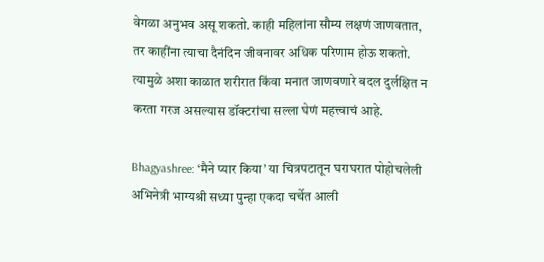वेगळा अनुभव असू शकतो. काही महिलांना सौम्य लक्षणं जाणवतात, तर काहींना त्याचा दैनंदिन जीवनावर अधिक परिणाम होऊ शकतो. त्यामुळे अशा काळात शरीरात किंवा मनात जाणवणारे बदल दुर्लक्षित न करता गरज असल्यास डॉक्टरांचा सल्ला घेणं महत्त्वाचं आहे.

Bhagyashree: ‘मैने प्यार किया’ या चित्रपटातून घराघरात पोहोचलेली अभिनेत्री भाग्यश्री सध्या पुन्हा एकदा चर्चेत आली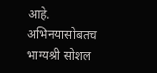आहे. अभिनयासोबतच भाग्यश्री सोशल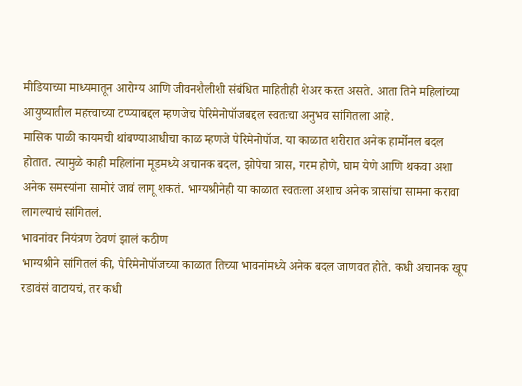मीडियाच्या माध्यमातून आरोग्य आणि जीवनशैलीशी संबंधित माहितीही शेअर करत असते. आता तिने महिलांच्या आयुष्यातील महत्त्वाच्या टप्प्याबद्दल म्हणजेच पेरिमेनोपॉजबद्दल स्वतःचा अनुभव सांगितला आहे.
मासिक पाळी कायमची थांबण्याआधीचा काळ म्हणजे पेरिमेनोपॉज. या काळात शरीरात अनेक हार्मोनल बदल होतात. त्यामुळे काही महिलांना मूडमध्ये अचानक बदल, झोपेचा त्रास, गरम होणे, घाम येणे आणि थकवा अशा अनेक समस्यांना सामोरं जावं लागू शकतं. भाग्यश्रीनेही या काळात स्वतःला अशाच अनेक त्रासांचा सामना करावा लागल्याचं सांगितलं.
भावनांवर नियंत्रण ठेवणं झालं कठीण
भाग्यश्रीने सांगितलं की, पेरिमेनोपॉजच्या काळात तिच्या भावनांमध्ये अनेक बदल जाणवत होते. कधी अचानक खूप रडावंसं वाटायचं, तर कधी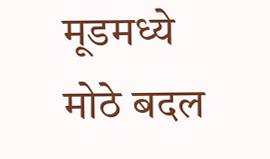मूडमध्ये मोठे बदल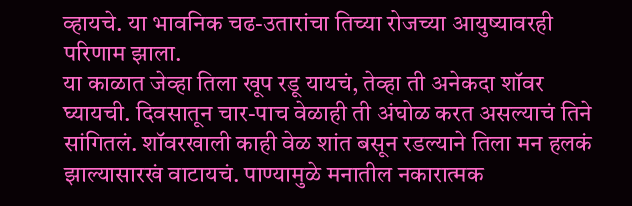व्हायचे. या भावनिक चढ-उतारांचा तिच्या रोजच्या आयुष्यावरही परिणाम झाला.
या काळात जेव्हा तिला खूप रडू यायचं, तेव्हा ती अनेकदा शॉवर घ्यायची. दिवसातून चार-पाच वेळाही ती अंघोळ करत असल्याचं तिने सांगितलं. शॉवरखाली काही वेळ शांत बसून रडल्याने तिला मन हलकं झाल्यासारखं वाटायचं. पाण्यामुळे मनातील नकारात्मक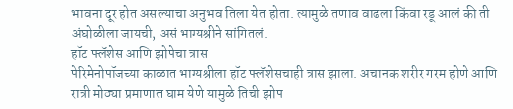भावना दूर होत असल्याचा अनुभव तिला येत होता. त्यामुळे तणाव वाढला किंवा रडू आलं की ती अंघोळीला जायची, असं भाग्यश्रीने सांगितलं.
हॉट फ्लॅशेस आणि झोपेचा त्रास
पेरिमेनोपॉजच्या काळात भाग्यश्रीला हॉट फ्लॅशेसचाही त्रास झाला. अचानक शरीर गरम होणे आणि रात्री मोठ्या प्रमाणात घाम येणे यामुळे तिची झोप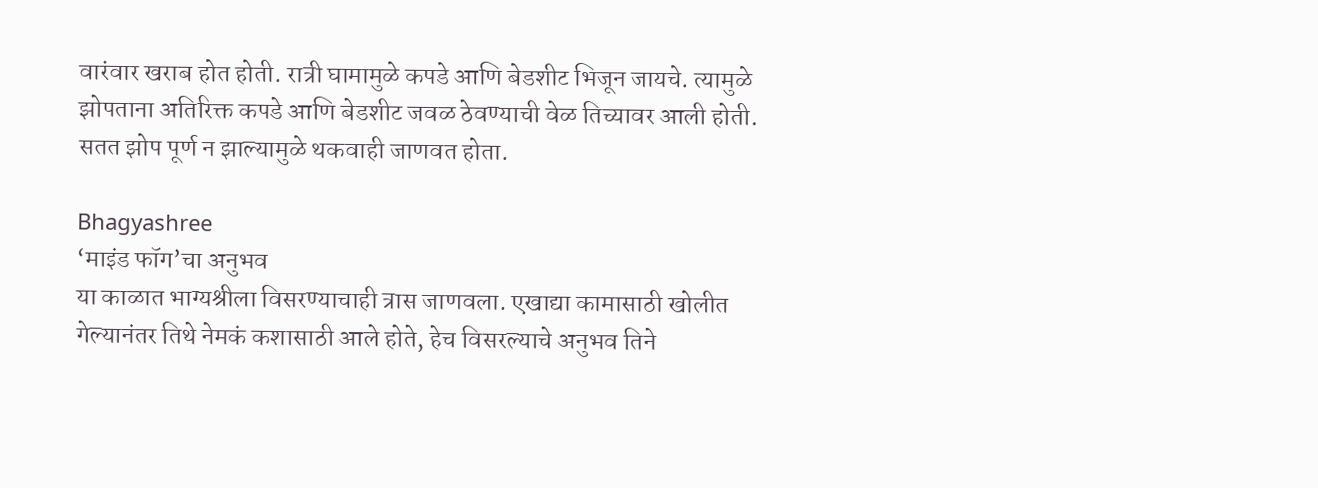वारंवार खराब होत होती. रात्री घामामुळे कपडे आणि बेडशीट भिजून जायचे. त्यामुळे झोपताना अतिरिक्त कपडे आणि बेडशीट जवळ ठेवण्याची वेळ तिच्यावर आली होती. सतत झोप पूर्ण न झाल्यामुळे थकवाही जाणवत होता.

Bhagyashree
‘माइंड फॉग’चा अनुभव
या काळात भाग्यश्रीला विसरण्याचाही त्रास जाणवला. एखाद्या कामासाठी खोलीत गेल्यानंतर तिथे नेमकं कशासाठी आले होते, हेच विसरल्याचे अनुभव तिने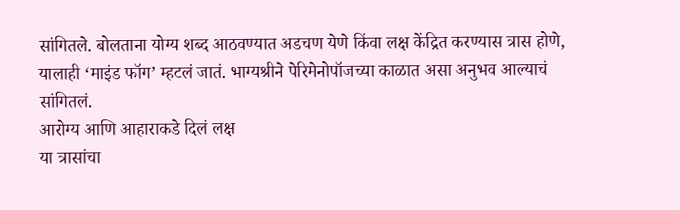सांगितले. बोलताना योग्य शब्द आठवण्यात अडचण येणे किंवा लक्ष केंद्रित करण्यास त्रास होणे, यालाही ‘माइंड फॉग’ म्हटलं जातं. भाग्यश्रीने पेरिमेनोपॉजच्या काळात असा अनुभव आल्याचं सांगितलं.
आरोग्य आणि आहाराकडे दिलं लक्ष
या त्रासांचा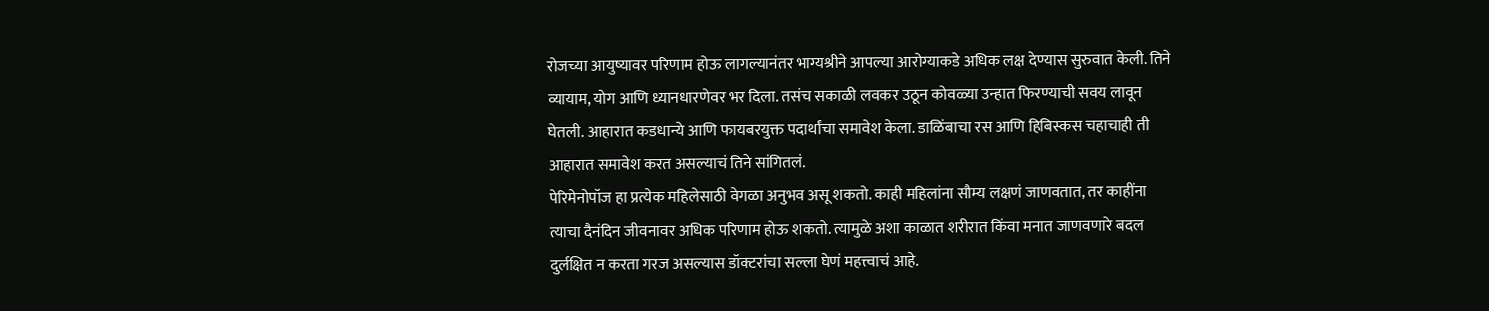रोजच्या आयुष्यावर परिणाम होऊ लागल्यानंतर भाग्यश्रीने आपल्या आरोग्याकडे अधिक लक्ष देण्यास सुरुवात केली. तिने व्यायाम, योग आणि ध्यानधारणेवर भर दिला. तसंच सकाळी लवकर उठून कोवळ्या उन्हात फिरण्याची सवय लावून घेतली. आहारात कडधान्ये आणि फायबरयुक्त पदार्थांचा समावेश केला. डाळिंबाचा रस आणि हिबिस्कस चहाचाही ती आहारात समावेश करत असल्याचं तिने सांगितलं.
पेरिमेनोपॉज हा प्रत्येक महिलेसाठी वेगळा अनुभव असू शकतो. काही महिलांना सौम्य लक्षणं जाणवतात, तर काहींना त्याचा दैनंदिन जीवनावर अधिक परिणाम होऊ शकतो. त्यामुळे अशा काळात शरीरात किंवा मनात जाणवणारे बदल दुर्लक्षित न करता गरज असल्यास डॉक्टरांचा सल्ला घेणं महत्त्वाचं आहे.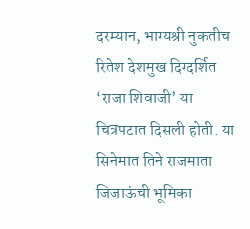दरम्यान, भाग्यश्री नुकतीच रितेश देशमुख दिग्दर्शित ‘राजा शिवाजी’ या चित्रपटात दिसली होती. या सिनेमात तिने राजमाता जिजाऊंची भूमिका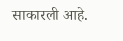साकारली आहे.